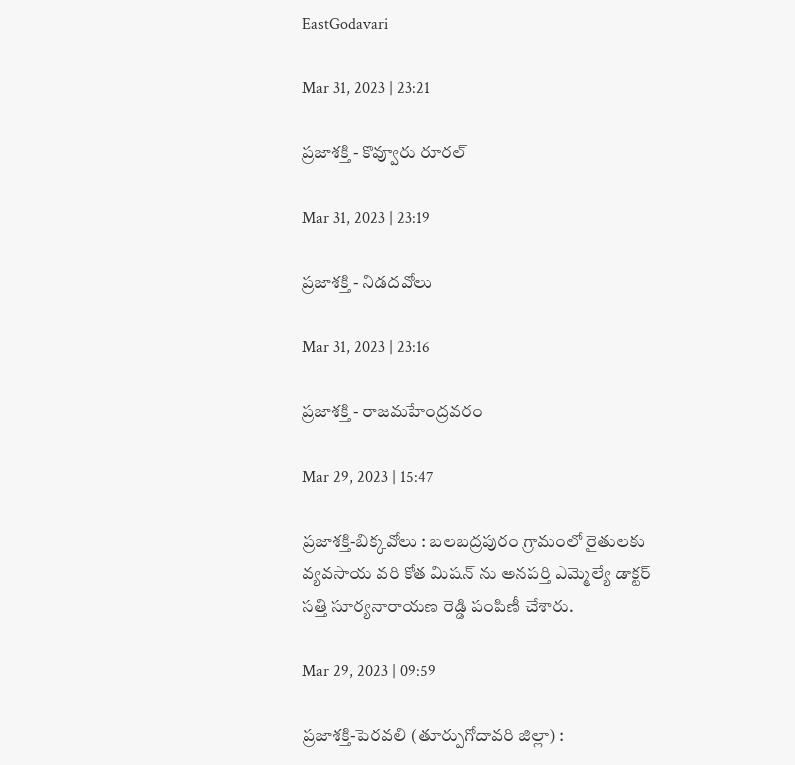EastGodavari

Mar 31, 2023 | 23:21

ప్రజాశక్తి - కొవ్వూరు రూరల్‌

Mar 31, 2023 | 23:19

ప్రజాశక్తి - నిడదవోలు

Mar 31, 2023 | 23:16

ప్రజాశక్తి - రాజమహేంద్రవరం

Mar 29, 2023 | 15:47

ప్రజాశక్తి-బిక్కవోలు : బలబద్రపురం గ్రామంలో రైతులకు వ్యవసాయ వరి కోత మిషన్ ను అనపర్తి ఎమ్మెల్యే డాక్టర్ సత్తి సూర్యనారాయణ రెడ్డి పంపిణీ చేశారు.

Mar 29, 2023 | 09:59

ప్రజాశక్తి-పెరవలి (తూర్పుగోదావరి జిల్లా) :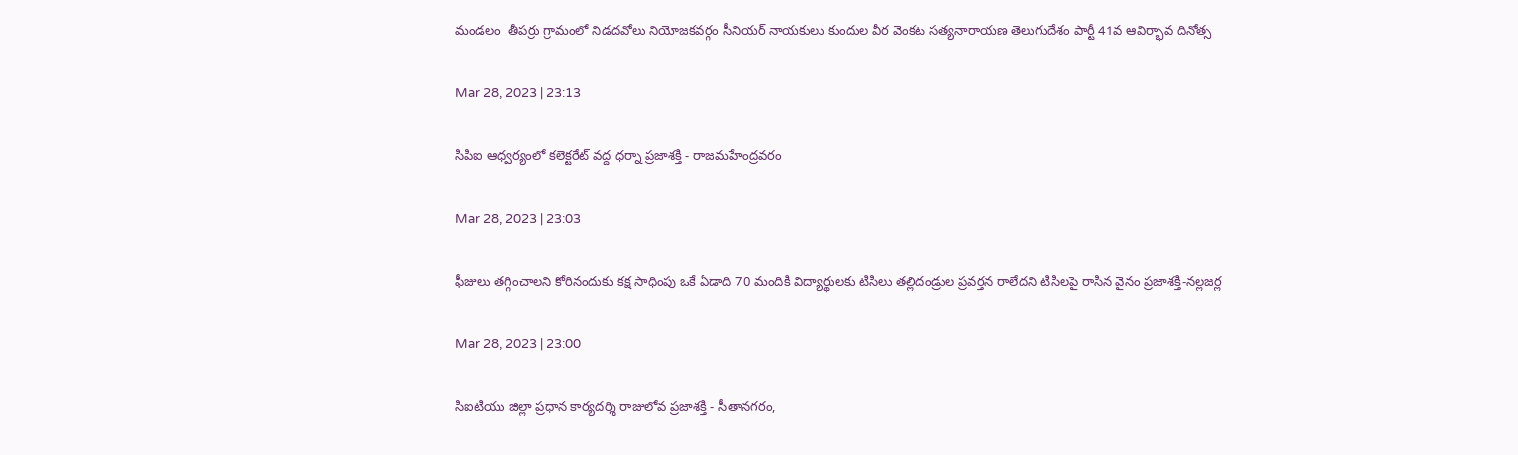మండలం  తీపర్రు గ్రామంలో నిడదవోలు నియోజకవర్గం సీనియర్ నాయకులు కుందుల వీర వెంకట సత్యనారాయణ తెలుగుదేశం పార్టీ 41వ ఆవిర్భావ దినోత్స

Mar 28, 2023 | 23:13

సిపిఐ ఆధ్వర్యంలో కలెక్టరేట్‌ వద్ద ధర్నా ప్రజాశక్తి - రాజమహేంద్రవరం

Mar 28, 2023 | 23:03

ఫీజులు తగ్గించాలని కోరినందుకు కక్ష సాధింపు ఒకే ఏడాది 70 మందికి విద్యార్థులకు టిసిలు తల్లిదండ్రుల ప్రవర్తన రాలేదని టిసిలపై రాసిన వైనం ప్రజాశక్తి-నల్లజర్ల

Mar 28, 2023 | 23:00

సిఐటియు జిల్లా ప్రధాన కార్యదర్శి రాజులోవ ప్రజాశక్తి - సీతానగరం,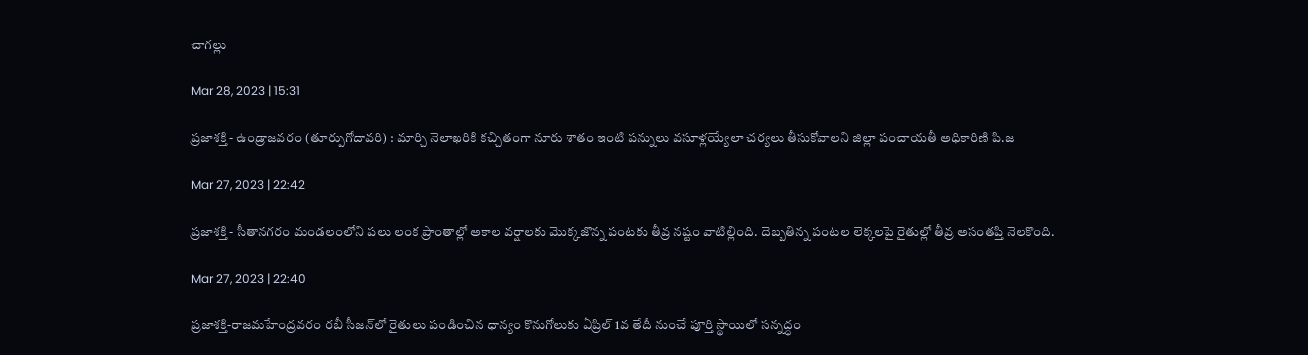చాగల్లు

Mar 28, 2023 | 15:31

ప్రజాశక్తి - ఉండ్రాజవరం (తూర్పుగోదావరి) : మార్చి నెలాఖరికి కచ్చితంగా నూరు శాతం ఇంటి పన్నులు వసూళ్లయ్యేలా చర్యలు తీసుకోవాలని జిల్లా పంచాయతీ అధికారిణి పి.జ

Mar 27, 2023 | 22:42

ప్రజాశక్తి - సీతానగరం మండలంలోని పలు లంక ప్రాంతాల్లో అకాల వర్షాలకు మొక్కజొన్న పంటకు తీవ్ర నష్టం వాటిల్లింది. దెబ్బతిన్న పంటల లెక్కలపై రైతుల్లో తీవ్ర అసంతప్తి నెలకొంది.

Mar 27, 2023 | 22:40

ప్రజాశక్తి-రాజమహేంద్రవరం రబీ సీజన్‌లో రైతులు పండించిన ధాన్యం కొనుగోలుకు ఏప్రిల్‌ 1వ తేదీ నుంచే పూర్తి స్థాయిలో సన్నద్ధం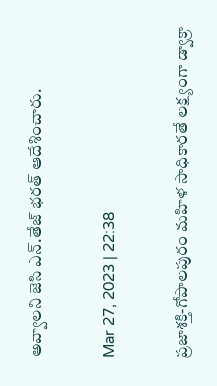అవ్వాలని జెసి ఎన్‌.తేజ్‌ భరత్‌ ఆదేశించారు.

Mar 27, 2023 | 22:38

ప్రజాశక్తి-గోపాలపురం మహిళ సాధికారతే లక్ష్యంగా డ్వాక్రా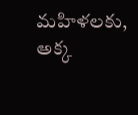మహిళలకు, అక్క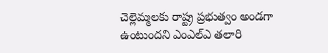చెల్లెమ్మలకు రాష్ట్ర ప్రభుత్వం అండగా ఉంటుందని ఎంఎల్‌ఎ తలారి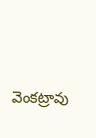వెంకట్రావు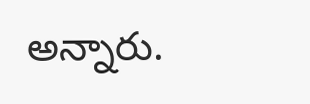అన్నారు.